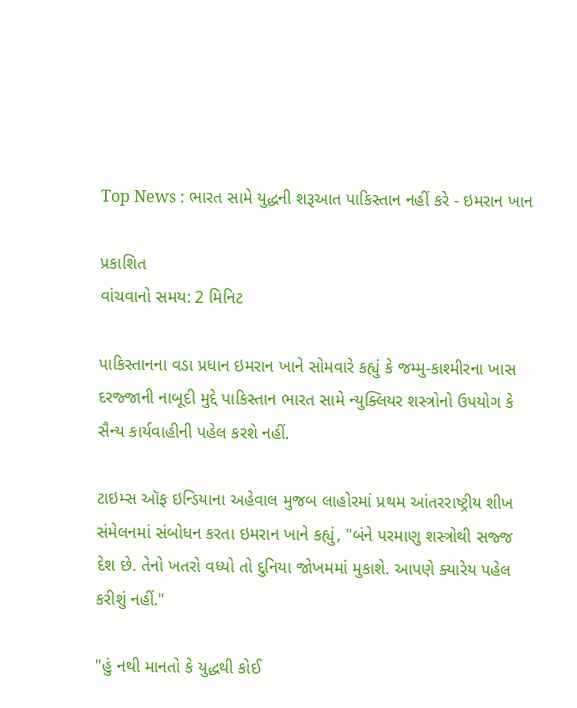Top News : ભારત સામે યુદ્ધની શરૂઆત પાકિસ્તાન નહીં કરે - ઇમરાન ખાન

પ્રકાશિત
વાંચવાનો સમય: 2 મિનિટ

પાકિસ્તાનના વડા પ્રધાન ઇમરાન ખાને સોમવારે કહ્યું કે જમ્મુ-કાશ્મીરના ખાસ દરજ્જાની નાબૂદી મુદ્દે પાકિસ્તાન ભારત સામે ન્યુક્લિયર શસ્ત્રોનો ઉપયોગ કે સૈન્ય કાર્યવાહીની પહેલ કરશે નહીં.

ટાઇમ્સ ઑફ ઇન્ડિયાના અહેવાલ મુજબ લાહોરમાં પ્રથમ આંતરરાષ્ટ્રીય શીખ સંમેલનમાં સંબોધન કરતા ઇમરાન ખાને કહ્યું, "બંને પરમાણુ શસ્ત્રોથી સજ્જ દેશ છે. તેનો ખતરો વધ્યો તો દુનિયા જોખમમાં મુકાશે. આપણે ક્યારેય પહેલ કરીશું નહીં."

"હું નથી માનતો કે યુદ્ધથી કોઈ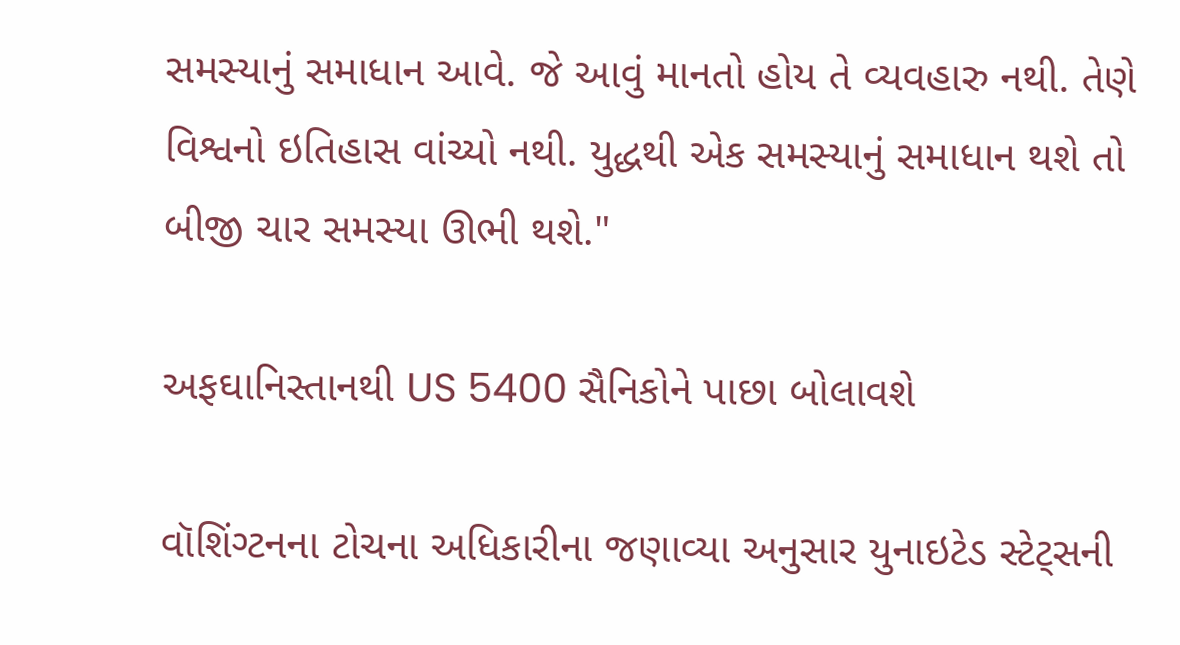સમસ્યાનું સમાધાન આવે. જે આવું માનતો હોય તે વ્યવહારુ નથી. તેણે વિશ્વનો ઇતિહાસ વાંચ્યો નથી. યુદ્ધથી એક સમસ્યાનું સમાધાન થશે તો બીજી ચાર સમસ્યા ઊભી થશે."

અફઘાનિસ્તાનથી US 5400 સૈનિકોને પાછા બોલાવશે

વૉશિંગ્ટનના ટોચના અધિકારીના જણાવ્યા અનુસાર યુનાઇટેડ સ્ટેટ્સની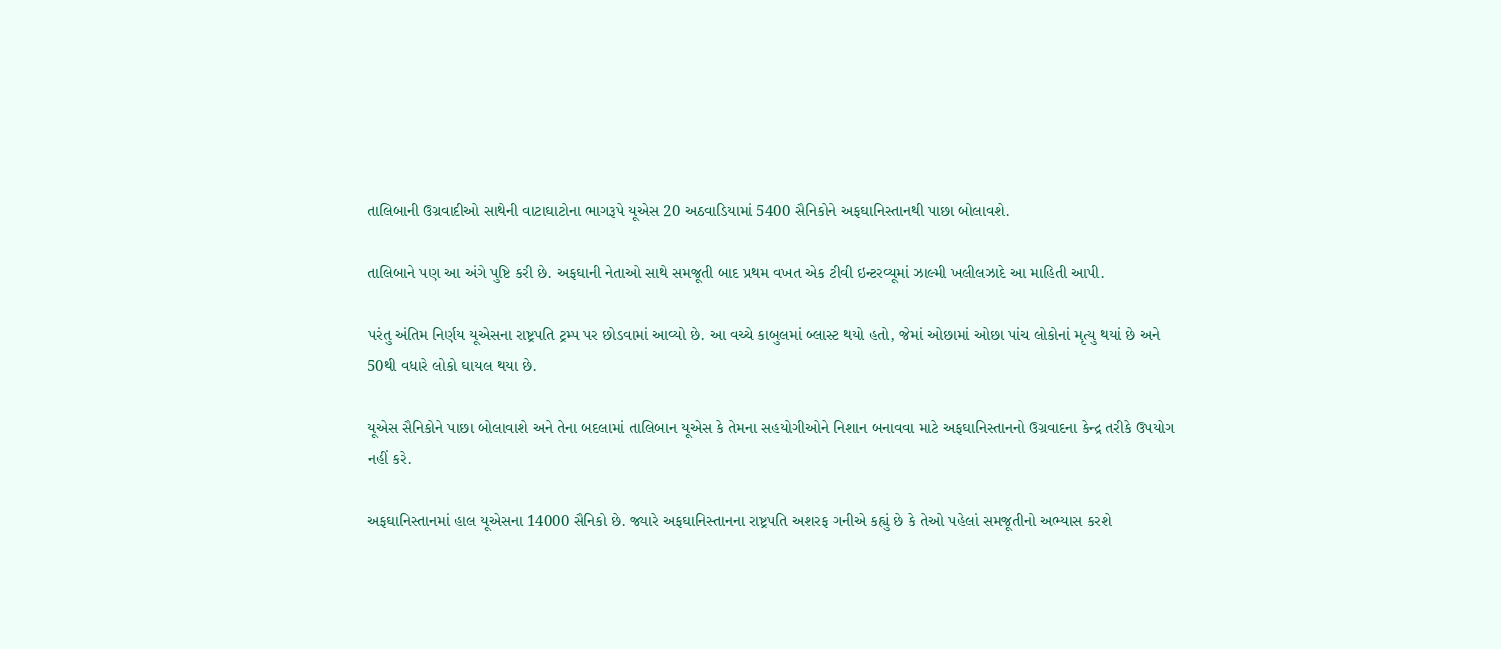તાલિબાની ઉગ્રવાદીઓ સાથેની વાટાઘાટોના ભાગરૂપે યૂએસ 20 અઠવાડિયામાં 5400 સૈનિકોને અફઘાનિસ્તાનથી પાછા બોલાવશે.

તાલિબાને પણ આ અંગે પુષ્ટિ કરી છે. અફઘાની નેતાઓ સાથે સમજૂતી બાદ પ્રથમ વખત એક ટીવી ઇન્ટરવ્યૂમાં ઝાલ્મી ખલીલઝાદે આ માહિતી આપી.

પરંતુ અંતિમ નિર્ણય યૂએસના રાષ્ટ્રપતિ ટ્રમ્પ પર છોડવામાં આવ્યો છે. આ વચ્ચે કાબુલમાં બ્લાસ્ટ થયો હતો, જેમાં ઓછામાં ઓછા પાંચ લોકોનાં મૃત્યુ થયાં છે અને 50થી વધારે લોકો ઘાયલ થયા છે.

યૂએસ સૈનિકોને પાછા બોલાવાશે અને તેના બદલામાં તાલિબાન યૂએસ કે તેમના સહયોગીઓને નિશાન બનાવવા માટે અફઘાનિસ્તાનનો ઉગ્રવાદના કેન્દ્ર તરીકે ઉપયોગ નહીં કરે.

અફઘાનિસ્તાનમાં હાલ યૂએસના 14000 સૈનિકો છે. જ્યારે અફઘાનિસ્તાનના રાષ્ટ્રપતિ અશરફ ગનીએ કહ્યું છે કે તેઓ પહેલાં સમજૂતીનો અભ્યાસ કરશે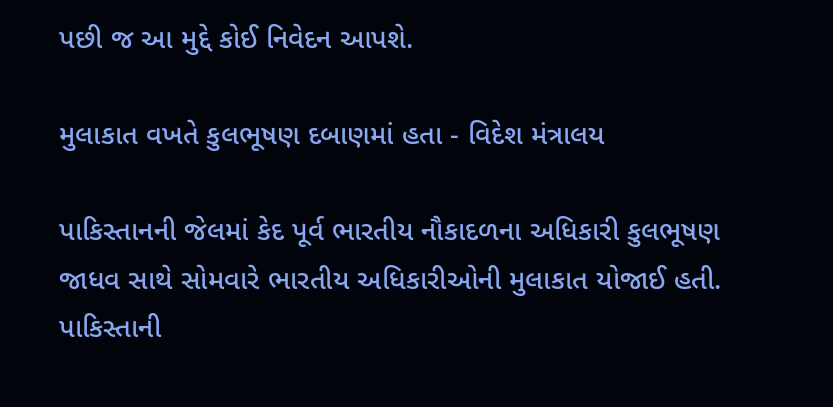પછી જ આ મુદ્દે કોઈ નિવેદન આપશે.

મુલાકાત વખતે કુલભૂષણ દબાણમાં હતા - વિદેશ મંત્રાલય

પાકિસ્તાનની જેલમાં કેદ પૂર્વ ભારતીય નૌકાદળના અધિકારી કુલભૂષણ જાધવ સાથે સોમવારે ભારતીય અધિકારીઓની મુલાકાત યોજાઈ હતી. પાકિસ્તાની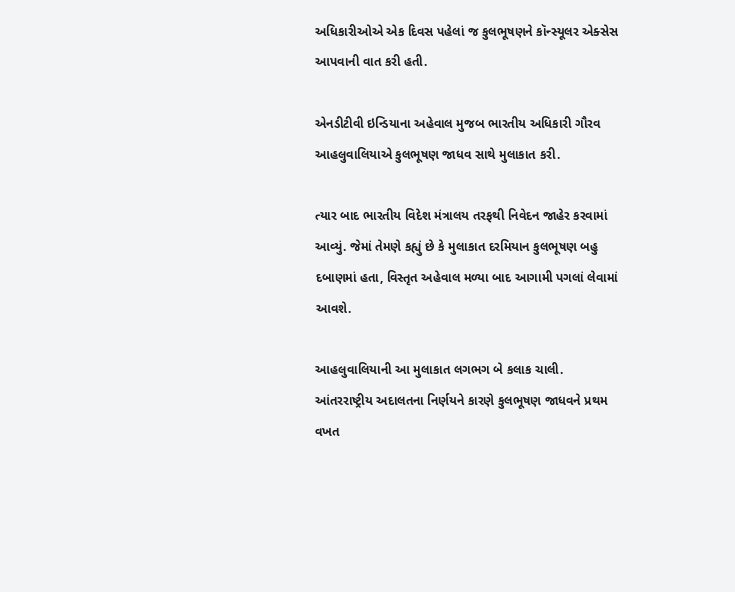અધિકારીઓએ એક દિવસ પહેલાં જ કુલભૂષણને કૉન્સ્યૂલર એક્સેસ આપવાની વાત કરી હતી.

એનડીટીવી ઇન્ડિયાના અહેવાલ મુજબ ભારતીય અધિકારી ગૌરવ આહલુવાલિયાએ કુલભૂષણ જાધવ સાથે મુલાકાત કરી.

ત્યાર બાદ ભારતીય વિદેશ મંત્રાલય તરફથી નિવેદન જાહેર કરવામાં આવ્યું. જેમાં તેમણે કહ્યું છે કે મુલાકાત દરમિયાન કુલભૂષણ બહુ દબાણમાં હતા, વિસ્તૃત અહેવાલ મળ્યા બાદ આગામી પગલાં લેવામાં આવશે.

આહલુવાલિયાની આ મુલાકાત લગભગ બે કલાક ચાલી. આંતરરાષ્ટ્રીય અદાલતના નિર્ણયને કારણે કુલભૂષણ જાધવને પ્રથમ વખત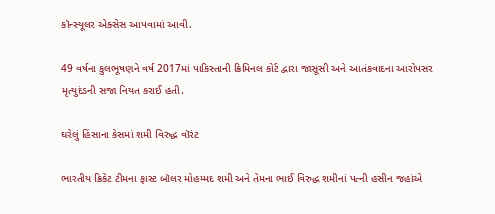કૉન્સ્યૂલર એક્સેસ આપવામાં આવી.

49 વર્ષના કુલભૂષણને વર્ષ 2017માં પાકિસ્તાની ક્રિમિનલ કોર્ટ દ્વારા જાસૂસી અને આતંકવાદના આરોપસર મૃત્યુદંડની સજા નિયત કરાઈ હતી.

ઘરેલું હિંસાના કેસમાં શમી વિરુદ્ધ વૉરંટ

ભારતીય ક્રિકેટ ટીમના ફાસ્ટ બૉલર મોહમ્મદ શમી અને તેમના ભાઈ વિરુદ્ધ શમીનાં પત્ની હસીન જહાંએ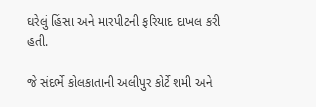ઘરેલું હિંસા અને મારપીટની ફરિયાદ દાખલ કરી હતી.

જે સંદર્ભે કોલકાતાની અલીપુર કોર્ટે શમી અને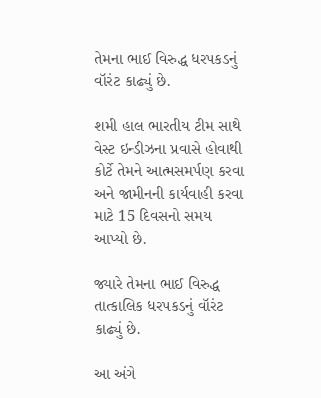તેમના ભાઈ વિરુદ્ધ ધરપકડનું વૉરંટ કાઢ્યું છે.

શમી હાલ ભારતીય ટીમ સાથે વેસ્ટ ઇન્ડીઝના પ્રવાસે હોવાથી કોર્ટે તેમને આત્મસમર્પણ કરવા અને જામીનની કાર્યવાહી કરવા માટે 15 દિવસનો સમય આપ્યો છે.

જ્યારે તેમના ભાઈ વિરુદ્ધ તાત્કાલિક ધરપકડનું વૉરંટ કાઢ્યું છે.

આ અંગે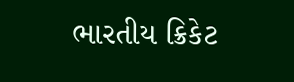ભારતીય ક્રિકેટ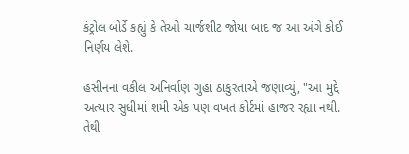કંટ્રોલ બોર્ડે કહ્યું કે તેઓ ચાર્જશીટ જોયા બાદ જ આ અંગે કોઈ નિર્ણય લેશે.

હસીનના વકીલ અનિર્વાણ ગુહા ઠાકુરતાએ જણાવ્યું, "આ મુદ્દે અત્યાર સુધીમાં શમી એક પણ વખત કોર્ટમાં હાજર રહ્યા નથી. તેથી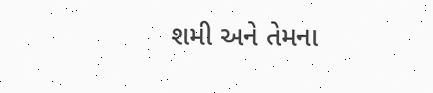શમી અને તેમના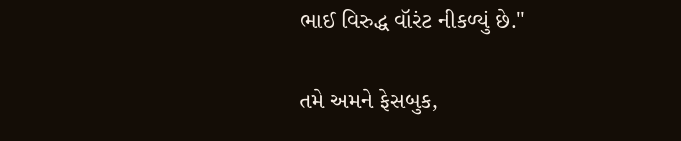ભાઈ વિરુદ્ધ વૉરંટ નીકળ્યું છે."

તમે અમને ફેસબુક,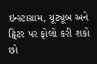ઇન્સ્ટાગ્રામ, યૂટ્યૂબ અને ટ્વિટર પર ફોલો કરી શકો છો